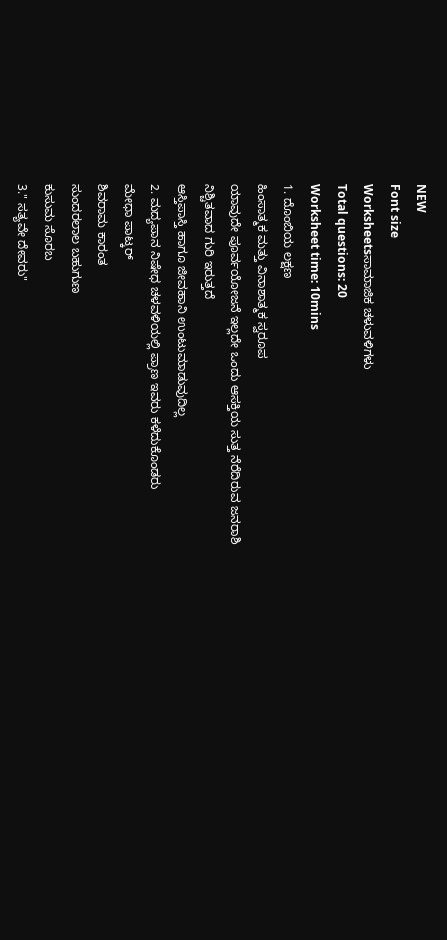NEW
Font size
Worksheetsಸಾಮಾಜಿಕ ಚಳುವಳಿಗಳು
Total questions: 20
Worksheet time: 10mins
1. ದೊಂಬಿಯ ಲಕ್ಷಣ
ಹಿಂಸಾತ್ಮಕ ಮತ್ತು ವಿನಾಶಾತ್ಮಕ ಸ್ವರೂಪ
ಯಾವುದೇ ಪೂರ್ವಯೋಜನೆ ಇಲ್ಲದೇ ಒಂದು ಆಸಕ್ತಿಯ ಸುತ್ತ ನೆರೆದಿರುವ ಜನರಾಶಿ
ನಿಶ್ಚಿತವಾದ ಗುರಿ ಇರುತ್ತದೆ
ಆಸ್ತಿಪಾಸ್ತಿ ಹಾಗೂ ಜೀವಹಾನಿ ಉಂಟುಮಾಡುವುದಿಲ್ಲ
2. ಮದ್ಯಪಾನ ನಿಷೇಧ ಚಳವಳಿಯಲ್ಲಿ ಪ್ರಾಣ ಇವರು ಕಳೆದುಕೊಂಡರು
ಮೇಧಾ ಪಾಟ್ಕರ್
ಶಿವರಾಮ ಕಾರಂತ
ಸುಂದರಲಾಲ ಬಹುಗುಣ
ಕುಸುಮ ಸೊರಬ
3." ಸತ್ಯವೇ ದೇವರು"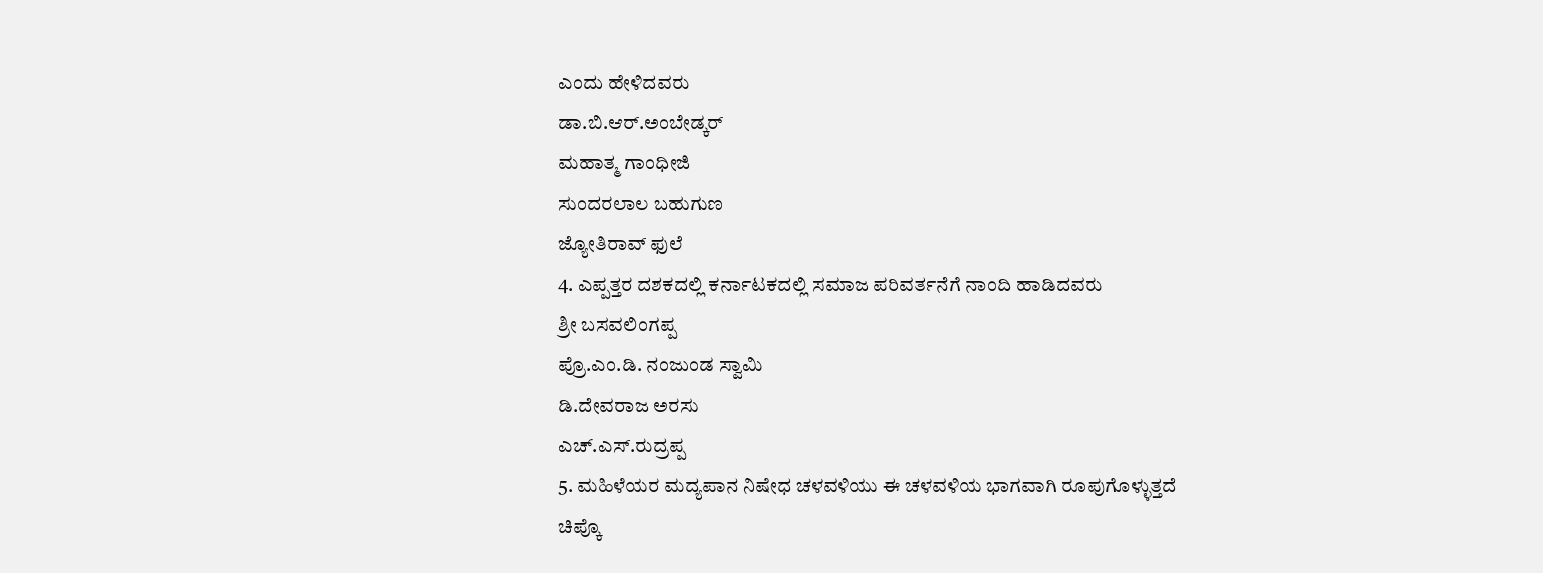ಎಂದು ಹೇಳಿದವರು
ಡಾ.ಬಿ.ಆರ್.ಅಂಬೇಡ್ಕರ್
ಮಹಾತ್ಮ ಗಾಂಧೀಜಿ
ಸುಂದರಲಾಲ ಬಹುಗುಣ
ಜ್ಯೋತಿರಾವ್ ಫುಲೆ
4. ಎಪ್ಪತ್ತರ ದಶಕದಲ್ಲಿ ಕರ್ನಾಟಕದಲ್ಲಿ ಸಮಾಜ ಪರಿವರ್ತನೆಗೆ ನಾಂದಿ ಹಾಡಿದವರು
ಶ್ರೀ ಬಸವಲಿಂಗಪ್ಪ
ಪ್ರೊ.ಎಂ.ಡಿ. ನಂಜುಂಡ ಸ್ವಾಮಿ
ಡಿ.ದೇವರಾಜ ಅರಸು
ಎಚ್.ಎಸ್.ರುದ್ರಪ್ಪ
5. ಮಹಿಳೆಯರ ಮದ್ಯಪಾನ ನಿಷೇಧ ಚಳವಳಿಯು ಈ ಚಳವಳಿಯ ಭಾಗವಾಗಿ ರೂಪುಗೊಳ್ಳುತ್ತದೆ
ಚಿಪ್ಕೊ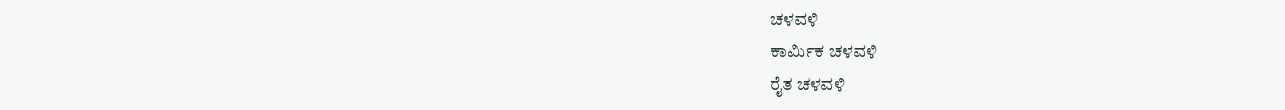ಚಳವಳಿ
ಕಾರ್ಮಿಕ ಚಳವಳಿ
ರೈತ ಚಳವಳಿ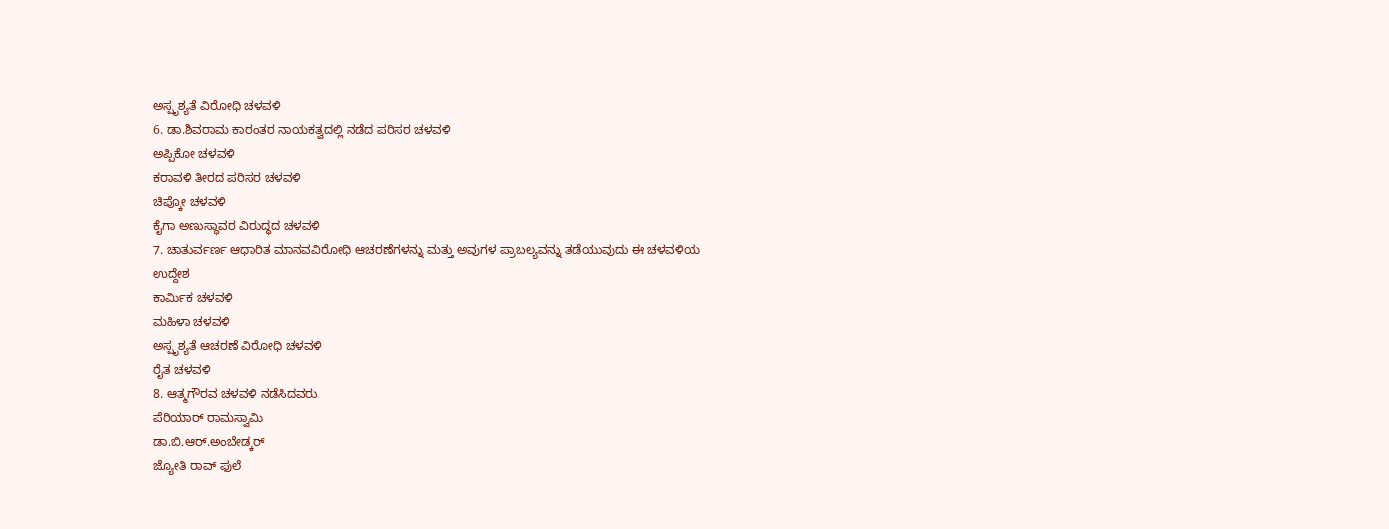ಅಸ್ಪೃಶ್ಯತೆ ವಿರೋಧಿ ಚಳವಳಿ
6. ಡಾ.ಶಿವರಾಮ ಕಾರಂತರ ನಾಯಕತ್ವದಲ್ಲಿ ನಡೆದ ಪರಿಸರ ಚಳವಳಿ
ಅಪ್ಪಿಕೋ ಚಳವಳಿ
ಕರಾವಳಿ ತೀರದ ಪರಿಸರ ಚಳವಳಿ
ಚಿಪ್ಕೋ ಚಳವಳಿ
ಕೈಗಾ ಅಣುಸ್ಥಾವರ ವಿರುದ್ಧದ ಚಳವಳಿ
7. ಚಾತುರ್ವರ್ಣ ಆಧಾರಿತ ಮಾನವವಿರೋಧಿ ಆಚರಣೆಗಳನ್ನು ಮತ್ತು ಅವುಗಳ ಪ್ರಾಬಲ್ಯವನ್ನು ತಡೆಯುವುದು ಈ ಚಳವಳಿಯ ಉದ್ದೇಶ
ಕಾರ್ಮಿಕ ಚಳವಳಿ
ಮಹಿಳಾ ಚಳವಳಿ
ಅಸ್ಪೃಶ್ಯತೆ ಆಚರಣೆ ವಿರೋಧಿ ಚಳವಳಿ
ರೈತ ಚಳವಳಿ
8. ಆತ್ಮಗೌರವ ಚಳವಳಿ ನಡೆಸಿದವರು
ಪೆರಿಯಾರ್ ರಾಮಸ್ವಾಮಿ
ಡಾ.ಬಿ.ಆರ್.ಅಂಬೇಡ್ಕರ್
ಜ್ಯೋತಿ ರಾವ್ ಫುಲೆ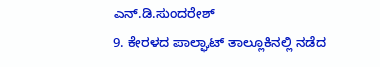ಎನ್.ಡಿ.ಸುಂದರೇಶ್
9. ಕೇರಳದ ಪಾಲ್ಘಾಟ್ ತಾಲ್ಲೂಕಿನಲ್ಲಿ ನಡೆದ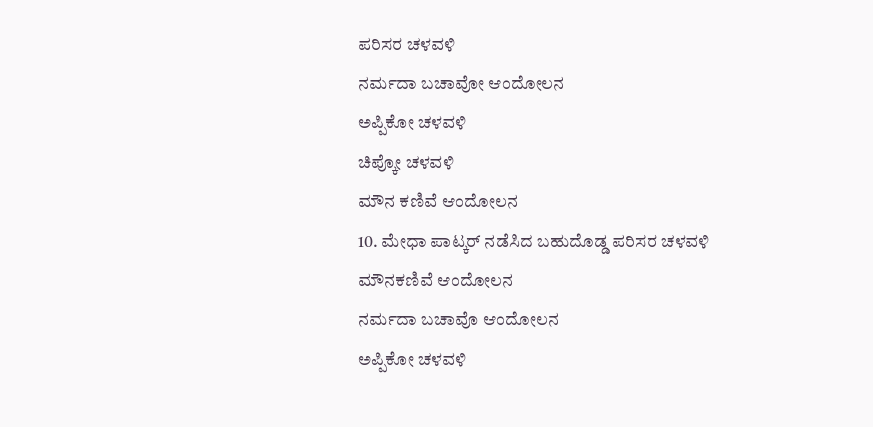ಪರಿಸರ ಚಳವಳಿ
ನರ್ಮದಾ ಬಚಾವೋ ಆಂದೋಲನ
ಅಪ್ಪಿಕೋ ಚಳವಳಿ
ಚಿಪ್ಕೋ ಚಳವಳಿ
ಮೌನ ಕಣಿವೆ ಆಂದೋಲನ
10. ಮೇಧಾ ಪಾಟ್ಕರ್ ನಡೆಸಿದ ಬಹುದೊಡ್ಡ ಪರಿಸರ ಚಳವಳಿ
ಮೌನಕಣಿವೆ ಆಂದೋಲನ
ನರ್ಮದಾ ಬಚಾವೊ ಆಂದೋಲನ
ಅಪ್ಪಿಕೋ ಚಳವಳಿ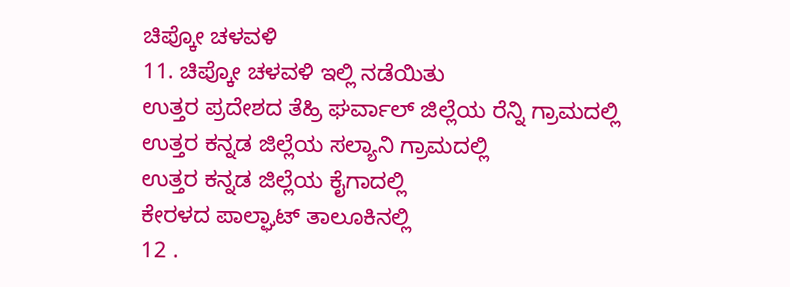ಚಿಪ್ಕೋ ಚಳವಳಿ
11. ಚಿಪ್ಕೋ ಚಳವಳಿ ಇಲ್ಲಿ ನಡೆಯಿತು
ಉತ್ತರ ಪ್ರದೇಶದ ತೆಹ್ರಿ ಘರ್ವಾಲ್ ಜಿಲ್ಲೆಯ ರೆನ್ನಿ ಗ್ರಾಮದಲ್ಲಿ
ಉತ್ತರ ಕನ್ನಡ ಜಿಲ್ಲೆಯ ಸಲ್ಯಾನಿ ಗ್ರಾಮದಲ್ಲಿ
ಉತ್ತರ ಕನ್ನಡ ಜಿಲ್ಲೆಯ ಕೈಗಾದಲ್ಲಿ
ಕೇರಳದ ಪಾಲ್ಘಾಟ್ ತಾಲೂಕಿನಲ್ಲಿ
12 .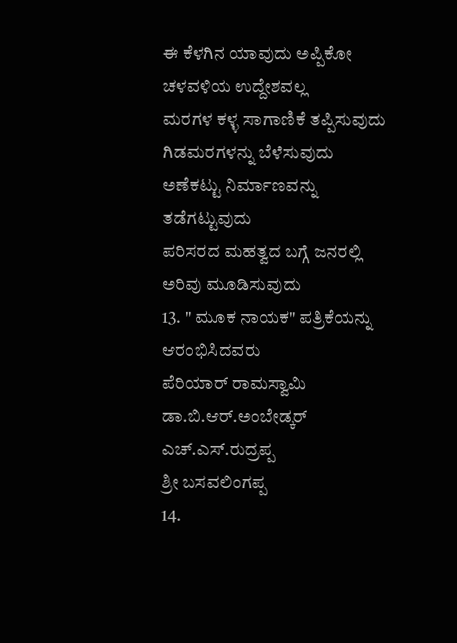ಈ ಕೆಳಗಿನ ಯಾವುದು ಅಪ್ಪಿಕೋ ಚಳವಳಿಯ ಉದ್ದೇಶವಲ್ಲ
ಮರಗಳ ಕಳ್ಳ ಸಾಗಾಣಿಕೆ ತಪ್ಪಿಸುವುದು
ಗಿಡಮರಗಳನ್ನು ಬೆಳೆಸುವುದು
ಅಣೆಕಟ್ಟು ನಿರ್ಮಾಣವನ್ನು ತಡೆಗಟ್ಟುವುದು
ಪರಿಸರದ ಮಹತ್ವದ ಬಗ್ಗೆ ಜನರಲ್ಲಿ ಅರಿವು ಮೂಡಿಸುವುದು
13. " ಮೂಕ ನಾಯಕ" ಪತ್ರಿಕೆಯನ್ನು ಆರಂಭಿಸಿದವರು
ಪೆರಿಯಾರ್ ರಾಮಸ್ವಾಮಿ
ಡಾ.ಬಿ.ಆರ್.ಅಂಬೇಡ್ಕರ್
ಎಚ್.ಎಸ್.ರುದ್ರಪ್ಪ
ಶ್ರೀ ಬಸವಲಿಂಗಪ್ಪ
14.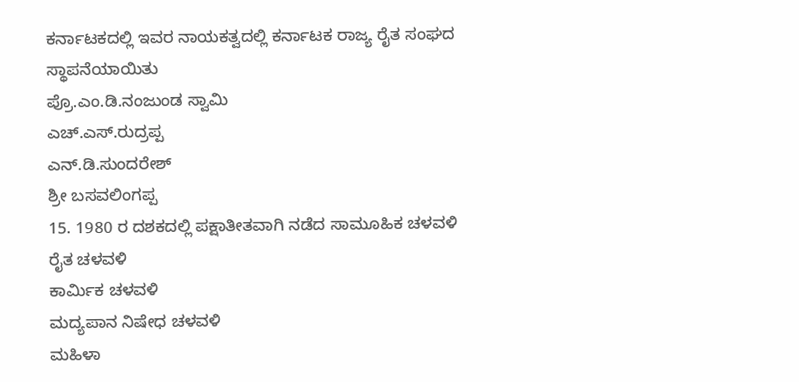ಕರ್ನಾಟಕದಲ್ಲಿ ಇವರ ನಾಯಕತ್ವದಲ್ಲಿ ಕರ್ನಾಟಕ ರಾಜ್ಯ ರೈತ ಸಂಘದ ಸ್ಥಾಪನೆಯಾಯಿತು
ಪ್ರೊ.ಎಂ.ಡಿ.ನಂಜುಂಡ ಸ್ವಾಮಿ
ಎಚ್.ಎಸ್.ರುದ್ರಪ್ಪ
ಎನ್.ಡಿ.ಸುಂದರೇಶ್
ಶ್ರೀ ಬಸವಲಿಂಗಪ್ಪ
15. 1980 ರ ದಶಕದಲ್ಲಿ ಪಕ್ಷಾತೀತವಾಗಿ ನಡೆದ ಸಾಮೂಹಿಕ ಚಳವಳಿ
ರೈತ ಚಳವಳಿ
ಕಾರ್ಮಿಕ ಚಳವಳಿ
ಮದ್ಯಪಾನ ನಿಷೇಧ ಚಳವಳಿ
ಮಹಿಳಾ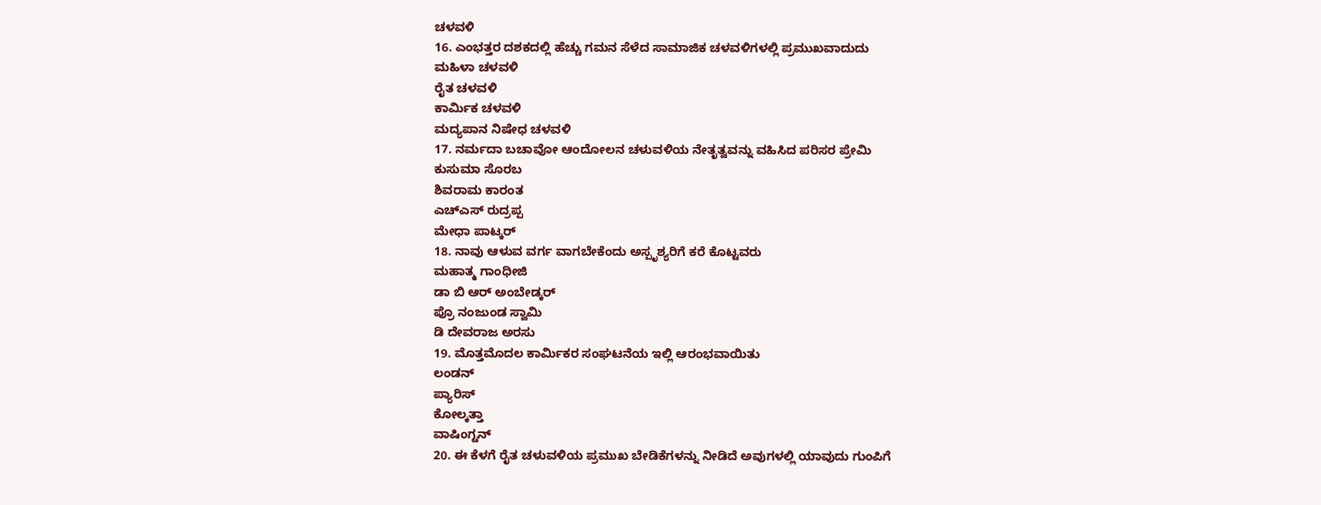ಚಳವಳಿ
16. ಎಂಭತ್ತರ ದಶಕದಲ್ಲಿ ಹೆಚ್ಚು ಗಮನ ಸೆಳೆದ ಸಾಮಾಜಿಕ ಚಳವಳಿಗಳಲ್ಲಿ ಪ್ರಮುಖವಾದುದು
ಮಹಿಳಾ ಚಳವಳಿ
ರೈತ ಚಳವಳಿ
ಕಾರ್ಮಿಕ ಚಳವಳಿ
ಮದ್ಯಪಾನ ನಿಷೇಧ ಚಳವಳಿ
17. ನರ್ಮದಾ ಬಚಾವೋ ಆಂದೋಲನ ಚಳುವಳಿಯ ನೇತೃತ್ವವನ್ನು ವಹಿಸಿದ ಪರಿಸರ ಪ್ರೇಮಿ
ಕುಸುಮಾ ಸೊರಬ
ಶಿವರಾಮ ಕಾರಂತ
ಎಚ್ಎಸ್ ರುದ್ರಪ್ಪ
ಮೇಧಾ ಪಾಟ್ಕರ್
18. ನಾವು ಆಳುವ ವರ್ಗ ವಾಗಬೇಕೆಂದು ಅಸ್ಪೃಶ್ಯರಿಗೆ ಕರೆ ಕೊಟ್ಟವರು
ಮಹಾತ್ಮ ಗಾಂಧೀಜಿ
ಡಾ ಬಿ ಆರ್ ಅಂಬೇಡ್ಕರ್
ಪ್ರೊ ನಂಜುಂಡ ಸ್ವಾಮಿ
ಡಿ ದೇವರಾಜ ಅರಸು
19. ಮೊತ್ತಮೊದಲ ಕಾರ್ಮಿಕರ ಸಂಘಟನೆಯ ಇಲ್ಲಿ ಆರಂಭವಾಯಿತು
ಲಂಡನ್
ಪ್ಯಾರಿಸ್
ಕೋಲ್ಕತ್ತಾ
ವಾಷಿಂಗ್ಟನ್
20. ಈ ಕೆಳಗೆ ರೈತ ಚಳುವಳಿಯ ಪ್ರಮುಖ ಬೇಡಿಕೆಗಳನ್ನು ನೀಡಿದೆ ಅವುಗಳಲ್ಲಿ ಯಾವುದು ಗುಂಪಿಗೆ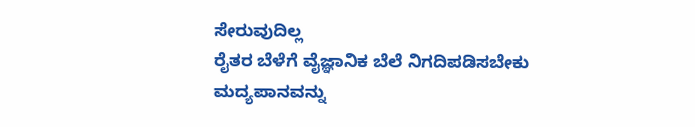ಸೇರುವುದಿಲ್ಲ
ರೈತರ ಬೆಳೆಗೆ ವೈಜ್ಞಾನಿಕ ಬೆಲೆ ನಿಗದಿಪಡಿಸಬೇಕು
ಮದ್ಯಪಾನವನ್ನು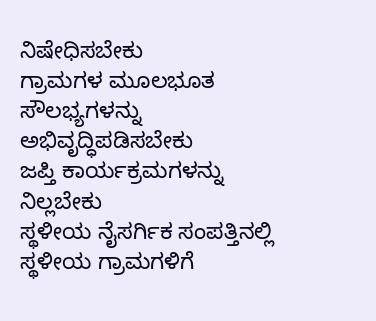ನಿಷೇಧಿಸಬೇಕು
ಗ್ರಾಮಗಳ ಮೂಲಭೂತ ಸೌಲಭ್ಯಗಳನ್ನು ಅಭಿವೃದ್ಧಿಪಡಿಸಬೇಕು
ಜಪ್ತಿ ಕಾರ್ಯಕ್ರಮಗಳನ್ನು ನಿಲ್ಲಬೇಕು
ಸ್ಥಳೀಯ ನೈಸರ್ಗಿಕ ಸಂಪತ್ತಿನಲ್ಲಿ ಸ್ಥಳೀಯ ಗ್ರಾಮಗಳಿಗೆ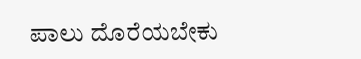ಪಾಲು ದೊರೆಯಬೇಕು